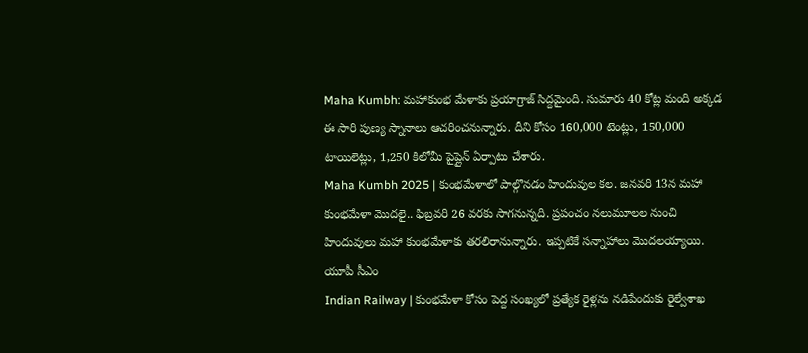Maha Kumbh: మహాకుంభ మేళాకు ప్రయాగ్రాజ్ సిద్దమైంది. సుమారు 40 కోట్ల మంది అక్కడ ఈ సారి పుణ్య స్నానాలు ఆచరించనున్నారు. దీని కోసం 160,000 టెంట్లు, 150,000 టాయిలెట్లు, 1,250 కిలోమీ పైప్లైన్ ఏర్పాటు చేశారు.
Maha Kumbh 2025 | కుంభమేళాలో పాల్గొనడం హిందువుల కల. జనవరి 13న మహా కుంభమేళా మొదలై.. ఫిబ్రవరి 26 వరకు సాగనున్నది. ప్రపంచం నలుమూలల నుంచి హిందువులు మహా కుంభమేళాకు తరలిరానున్నారు. ఇప్పటికే సన్నాహాలు మొదలయ్యాయి. యూపీ సీఎం
Indian Railway | కుంభమేళా కోసం పెద్ద సంఖ్యలో ప్రత్యేక రైళ్లను నడిపేందుకు రైల్వేశాఖ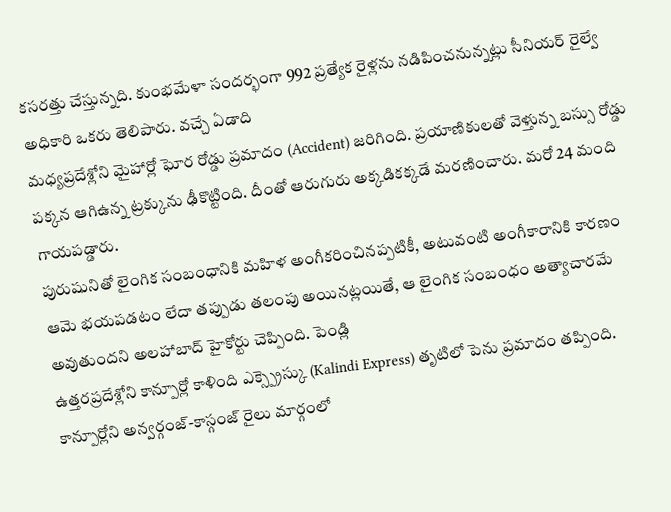కసరత్తు చేస్తున్నది. కుంభమేళా సందర్భంగా 992 ప్రత్యేక రైళ్లను నడిపించనున్నట్లు సీనియర్ రైల్వే అధికారి ఒకరు తెలిపారు. వచ్చే ఏడాది
మధ్యప్రదేశ్లోని మైహార్లో ఘోర రోడ్డు ప్రమాదం (Accident) జరిగింది. ప్రయాణికులతో వెళ్తున్న బస్సు రోడ్డు పక్కన ఆగిఉన్న ట్రక్కును ఢీకొట్టింది. దీంతో ఆరుగురు అక్కడికక్కడే మరణించారు. మరో 24 మంది గాయపడ్డారు.
పురుషునితో లైంగిక సంబంధానికి మహిళ అంగీకరించినప్పటికీ, అటువంటి అంగీకారానికి కారణం ఆమె భయపడటం లేదా తప్పుడు తలంపు అయినట్లయితే, ఆ లైంగిక సంబంధం అత్యాచారమే అవుతుందని అలహాబాద్ హైకోర్టు చెప్పింది. పెండ్లి
ఉత్తరప్రదేశ్లోని కాన్పూర్లో కాళింది ఎక్స్ప్రెస్కు (Kalindi Express) తృటిలో పెను ప్రమాదం తప్పింది. కాన్పూర్లోని అన్వర్గంజ్-కాస్గంజ్ రైలు మార్గంలో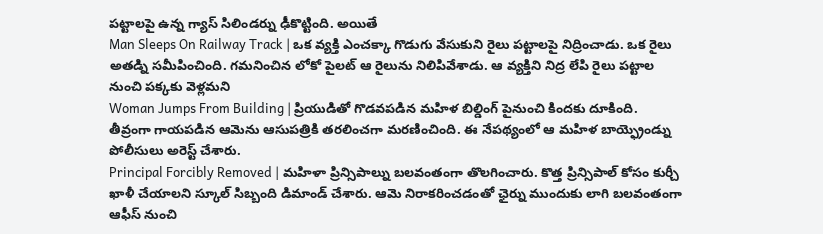పట్టాలపై ఉన్న గ్యాస్ సిలిండర్ను ఢీకొట్టింది. అయితే
Man Sleeps On Railway Track | ఒక వ్యక్తి ఎంచక్కా గొడుగు వేసుకుని రైలు పట్టాలపై నిద్రించాడు. ఒక రైలు అతడ్ని సమీపించింది. గమనించిన లోకో పైలట్ ఆ రైలును నిలిపివేశాడు. ఆ వ్యక్తిని నిద్ర లేపి రైలు పట్టాల నుంచి పక్కకు వెళ్లమని
Woman Jumps From Building | ప్రియుడితో గొడవపడిన మహిళ బిల్డింగ్ పైనుంచి కిందకు దూకింది. తీవ్రంగా గాయపడిన ఆమెను ఆసుపత్రికి తరలించగా మరణించింది. ఈ నేపథ్యంలో ఆ మహిళ బాయ్ఫ్రెండ్ను పోలీసులు అరెస్ట్ చేశారు.
Principal Forcibly Removed | మహిళా ప్రిన్సిపాల్ను బలవంతంగా తొలగించారు. కొత్త ప్రిన్సిపాల్ కోసం కుర్చీ ఖాళీ చేయాలని స్కూల్ సిబ్బంది డిమాండ్ చేశారు. ఆమె నిరాకరించడంతో ఛైర్ను ముందుకు లాగి బలవంతంగా ఆఫీస్ నుంచి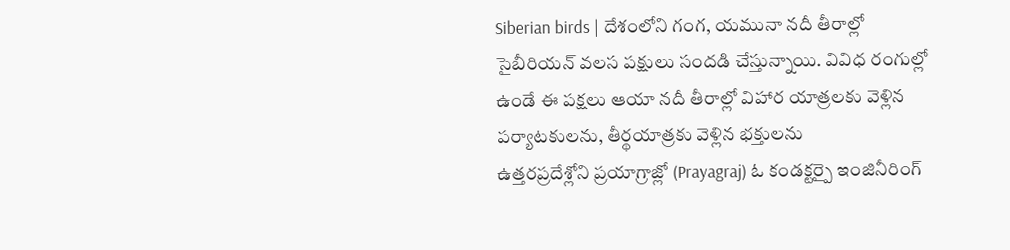Siberian birds | దేశంలోని గంగ, యమునా నదీ తీరాల్లో సైబీరియన్ వలస పక్షులు సందడి చేస్తున్నాయి. వివిధ రంగుల్లో ఉండే ఈ పక్షలు ఆయా నదీ తీరాల్లో విహార యాత్రలకు వెళ్లిన పర్యాటకులను, తీర్థయాత్రకు వెళ్లిన భక్తులను
ఉత్తరప్రదేశ్లోని ప్రయాగ్రాజ్లో (Prayagraj) ఓ కండక్టర్పై ఇంజినీరింగ్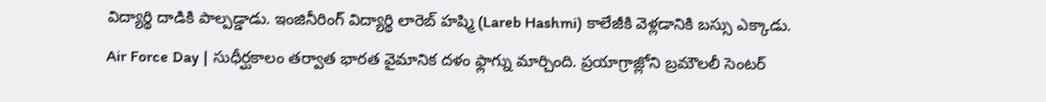విద్యార్థి దాడికి పాల్పడ్డాడు. ఇంజినీరింగ్ విద్యార్థి లారెబ్ హష్మి (Lareb Hashmi) కాలేజీకి వెళ్లడానికి బస్సు ఎక్కాడు.
Air Force Day | సుధీర్ఘకాలం తర్వాత భారత వైమానిక దళం ఫ్లాగ్ను మార్చింది. ప్రయాగ్రాజ్లోని బ్రమౌలలీ సెంటర్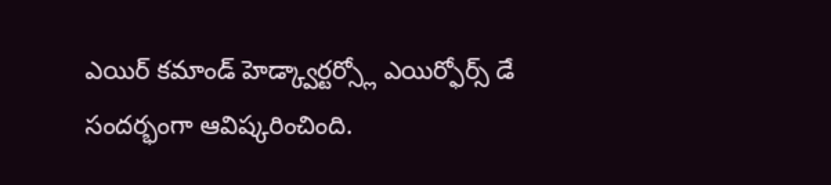ఎయిర్ కమాండ్ హెడ్క్వార్టర్స్లో ఎయిర్ఫోర్స్ డే సందర్భంగా ఆవిష్కరించింది.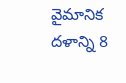వైమానిక దళాన్ని 8